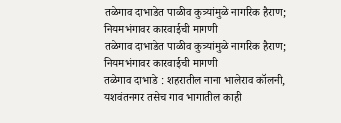तळेगाव दाभाडेत पाळीव कुत्र्यांमुळे नागरिक हैराण; नियमभंगावर कारवाईची मागणी
तळेगाव दाभाडेत पाळीव कुत्र्यांमुळे नागरिक हैराण; नियमभंगावर कारवाईची मागणी
तळेगाव दाभाडे : शहरातील नाना भालेराव कॉलनी, यशवंतनगर तसेच गाव भागातील काही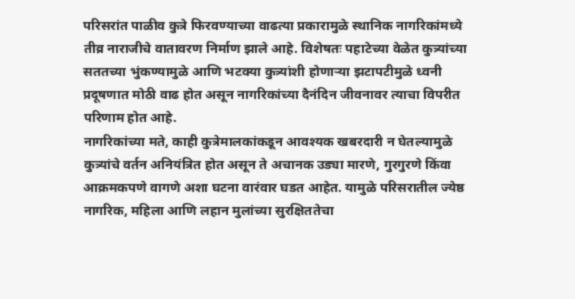परिसरांत पाळीव कुत्रे फिरवण्याच्या वाढत्या प्रकारामुळे स्थानिक नागरिकांमध्ये तीव्र नाराजीचे वातावरण निर्माण झाले आहे. विशेषतः पहाटेच्या वेळेत कुत्र्यांच्या सततच्या भुंकण्यामुळे आणि भटक्या कुत्र्यांशी होणाऱ्या झटापटीमुळे ध्वनी प्रदूषणात मोठी वाढ होत असून नागरिकांच्या दैनंदिन जीवनावर त्याचा विपरीत परिणाम होत आहे.
नागरिकांच्या मते, काही कुत्रेमालकांकडून आवश्यक खबरदारी न घेतल्यामुळे कुत्र्यांचे वर्तन अनियंत्रित होत असून ते अचानक उड्या मारणे, गुरगुरणे किंवा आक्रमकपणे वागणे अशा घटना वारंवार घडत आहेत. यामुळे परिसरातील ज्येष्ठ नागरिक, महिला आणि लहान मुलांच्या सुरक्षिततेचा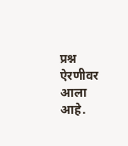प्रश्न ऐरणीवर आला आहे.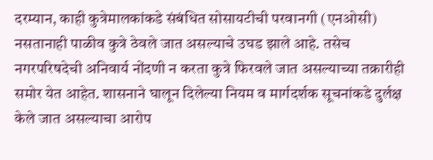दरम्यान, काही कुत्रेमालकांकडे संबंधित सोसायटीची परवानगी (एनओसी) नसतानाही पाळीव कुत्रे ठेवले जात असल्याचे उघड झाले आहे. तसेच नगरपरिषदेची अनिवार्य नोंदणी न करता कुत्रे फिरवले जात असल्याच्या तक्रारीही समोर येत आहेत. शासनाने घालून दिलेल्या नियम व मार्गदर्शक सूचनांकडे दुर्लक्ष केले जात असल्याचा आरोप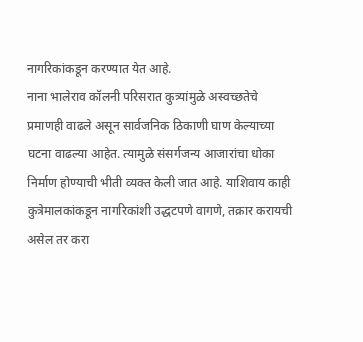नागरिकांकडून करण्यात येत आहे.
नाना भालेराव कॉलनी परिसरात कुत्र्यांमुळे अस्वच्छतेचे प्रमाणही वाढले असून सार्वजनिक ठिकाणी घाण केल्याच्या घटना वाढल्या आहेत. त्यामुळे संसर्गजन्य आजारांचा धोका निर्माण होण्याची भीती व्यक्त केली जात आहे. याशिवाय काही कुत्रेमालकांकडून नागरिकांशी उद्धटपणे वागणे, तक्रार करायची असेल तर करा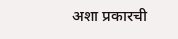अशा प्रकारची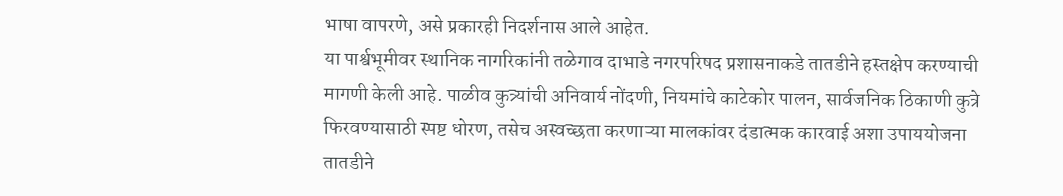भाषा वापरणे, असे प्रकारही निदर्शनास आले आहेत.
या पार्श्वभूमीवर स्थानिक नागरिकांनी तळेगाव दाभाडे नगरपरिषद प्रशासनाकडे तातडीने हस्तक्षेप करण्याची मागणी केली आहे. पाळीव कुत्र्यांची अनिवार्य नोंदणी, नियमांचे काटेकोर पालन, सार्वजनिक ठिकाणी कुत्रे फिरवण्यासाठी स्पष्ट धोरण, तसेच अस्वच्छता करणाऱ्या मालकांवर दंडात्मक कारवाई अशा उपाययोजना तातडीने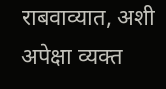राबवाव्यात, अशी अपेक्षा व्यक्त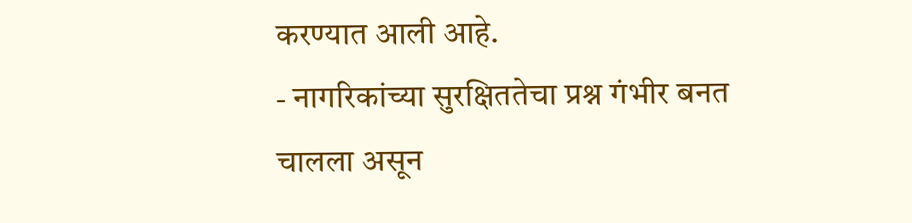करण्यात आली आहे.
- नागरिकांच्या सुरक्षिततेचा प्रश्न गंभीर बनत चालला असून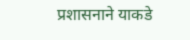प्रशासनाने याकडे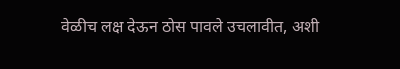वेळीच लक्ष देऊन ठोस पावले उचलावीत, अशी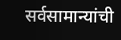सर्वसामान्यांची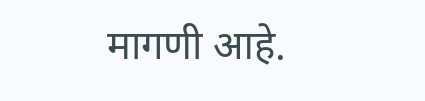मागणी आहे.